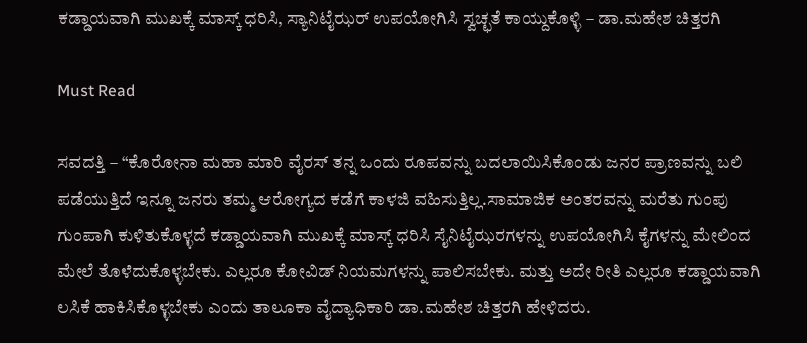ಕಡ್ಡಾಯವಾಗಿ ಮುಖಕ್ಕೆ ಮಾಸ್ಕ್ ಧರಿಸಿ, ಸ್ಯಾನಿಟೈಝರ್ ಉಪಯೋಗಿಸಿ ಸ್ವಚ್ಛತೆ ಕಾಯ್ದುಕೊಳ್ಳಿ – ಡಾ.ಮಹೇಶ ಚಿತ್ತರಗಿ

Must Read

ಸವದತ್ತಿ – “ಕೊರೋನಾ ಮಹಾ ಮಾರಿ ವೈರಸ್ ತನ್ನ ಒಂದು ರೂಪವನ್ನು ಬದಲಾಯಿಸಿಕೊಂಡು ಜನರ ಪ್ರಾಣವನ್ನು ಬಲಿ ಪಡೆಯುತ್ತಿದೆ ಇನ್ನೂ ಜನರು ತಮ್ಮ ಆರೋಗ್ಯದ ಕಡೆಗೆ ಕಾಳಜಿ ವಹಿಸುತ್ತಿಲ್ಲ.ಸಾಮಾಜಿಕ ಅಂತರವನ್ನು ಮರೆತು ಗುಂಪು ಗುಂಪಾಗಿ ಕುಳಿತುಕೊಳ್ಳದೆ ಕಡ್ಡಾಯವಾಗಿ ಮುಖಕ್ಕೆ ಮಾಸ್ಕ್ ಧರಿಸಿ ಸೈನಿಟೈಝರಗಳನ್ನು ಉಪಯೋಗಿಸಿ ಕೈಗಳನ್ನು ಮೇಲಿಂದ ಮೇಲೆ ತೊಳೆದುಕೊಳ್ಳಬೇಕು. ಎಲ್ಲರೂ ಕೋವಿಡ್ ನಿಯಮಗಳನ್ನು ಪಾಲಿಸಬೇಕು. ಮತ್ತು ಅದೇ ರೀತಿ ಎಲ್ಲರೂ ಕಡ್ಡಾಯವಾಗಿ ಲಸಿಕೆ ಹಾಕಿಸಿಕೊಳ್ಳಬೇಕು ಎಂದು ತಾಲೂಕಾ ವೈದ್ಯಾಧಿಕಾರಿ ಡಾ.ಮಹೇಶ ಚಿತ್ತರಗಿ ಹೇಳಿದರು.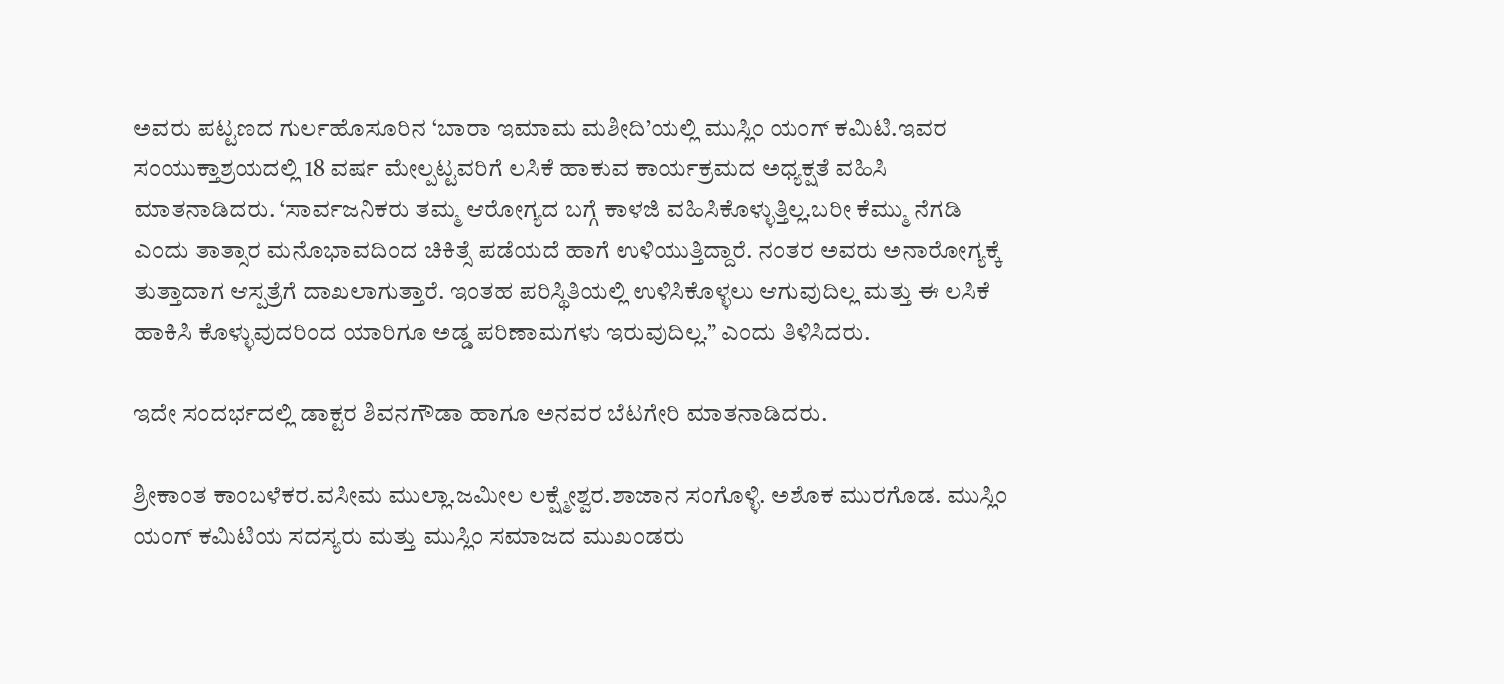ಅವರು ಪಟ್ಟಣದ ಗುರ್ಲಹೊಸೂರಿನ ‘ಬಾರಾ ಇಮಾಮ ಮಶೀದಿ’ಯಲ್ಲಿ ಮುಸ್ಲಿಂ ಯಂಗ್ ಕಮಿಟಿ.ಇವರ ಸಂಯುಕ್ತಾಶ್ರಯದಲ್ಲಿ 18 ವರ್ಷ ಮೇಲ್ಪಟ್ಟವರಿಗೆ ಲಸಿಕೆ ಹಾಕುವ ಕಾರ್ಯಕ್ರಮದ ಅಧ್ಯಕ್ಷತೆ ವಹಿಸಿ ಮಾತನಾಡಿದರು. ‘ಸಾರ್ವಜನಿಕರು ತಮ್ಮ ಆರೋಗ್ಯದ ಬಗ್ಗೆ ಕಾಳಜಿ ವಹಿಸಿಕೊಳ್ಳುತ್ತಿಲ್ಲ.ಬರೀ ಕೆಮ್ಮು ನೆಗಡಿ ಎಂದು ತಾತ್ಸಾರ ಮನೊಭಾವದಿಂದ ಚಿಕಿತ್ಸೆ ಪಡೆಯದೆ ಹಾಗೆ ಉಳಿಯುತ್ತಿದ್ದಾರೆ. ನಂತರ ಅವರು ಅನಾರೋಗ್ಯಕ್ಕೆ ತುತ್ತಾದಾಗ ಆಸ್ಪತ್ರೆಗೆ ದಾಖಲಾಗುತ್ತಾರೆ. ಇಂತಹ ಪರಿಸ್ಥಿತಿಯಲ್ಲಿ ಉಳಿಸಿಕೊಳ್ಳಲು ಆಗುವುದಿಲ್ಲ ಮತ್ತು ಈ ಲಸಿಕೆ ಹಾಕಿಸಿ ಕೊಳ್ಳುವುದರಿಂದ ಯಾರಿಗೂ ಅಡ್ಡ ಪರಿಣಾಮಗಳು ಇರುವುದಿಲ್ಲ.” ಎಂದು ತಿಳಿಸಿದರು.

ಇದೇ ಸಂದರ್ಭದಲ್ಲಿ ಡಾಕ್ಟರ ಶಿವನಗೌಡಾ ಹಾಗೂ ಅನವರ ಬೆಟಗೇರಿ ಮಾತನಾಡಿದರು.

ಶ್ರೀಕಾಂತ ಕಾಂಬಳೆಕರ.ವಸೀಮ ಮುಲ್ಲಾ.ಜಮೀಲ ಲಕ್ಷ್ಮೇಶ್ವರ.ಶಾಜಾನ ಸಂಗೊಳ್ಳಿ. ಅಶೊಕ ಮುರಗೊಡ. ಮುಸ್ಲಿಂ ಯಂಗ್ ಕಮಿಟಿಯ ಸದಸ್ಯರು ಮತ್ತು ಮುಸ್ಲಿಂ ಸಮಾಜದ ಮುಖಂಡರು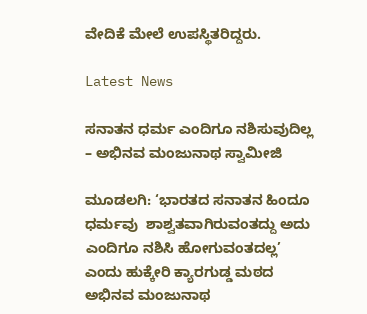ವೇದಿಕೆ ಮೇಲೆ ಉಪಸ್ಥಿತರಿದ್ದರು.

Latest News

ಸನಾತನ ಧರ್ಮ ಎಂದಿಗೂ ನಶಿಸುವುದಿಲ್ಲ – ಅಭಿನವ ಮಂಜುನಾಥ ಸ್ವಾಮೀಜಿ

ಮೂಡಲಗಿ: ‘ಭಾರತದ ಸನಾತನ ಹಿಂದೂ ಧರ್ಮವು  ಶಾಶ್ವತವಾಗಿರುವಂತದ್ದು ಅದು ಎಂದಿಗೂ ನಶಿಸಿ ಹೋಗುವಂತದಲ್ಲ’ ಎಂದು ಹುಕ್ಕೇರಿ ಕ್ಯಾರಗುಡ್ಡ ಮಠದ ಅಭಿನವ ಮಂಜುನಾಥ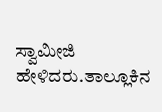ಸ್ವಾಮೀಜಿ ಹೇಳಿದರು.ತಾಲ್ಲೂಕಿನ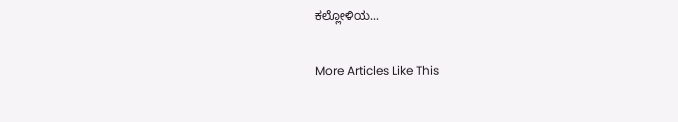ಕಲ್ಲೋಳಿಯ...

More Articles Like This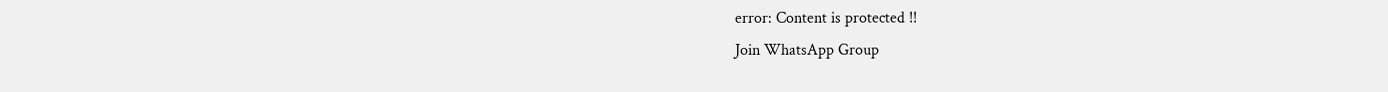error: Content is protected !!
Join WhatsApp Group